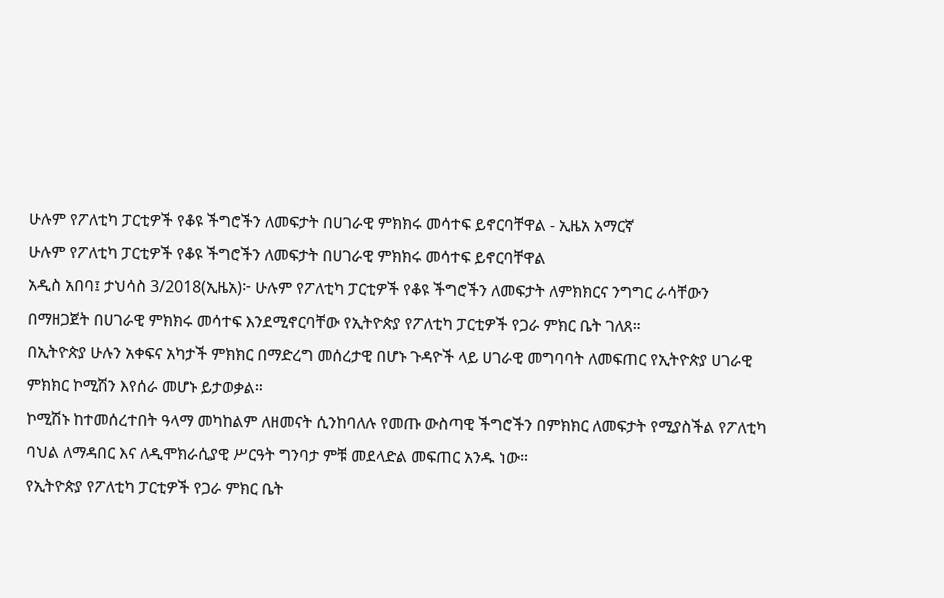ሁሉም የፖለቲካ ፓርቲዎች የቆዩ ችግሮችን ለመፍታት በሀገራዊ ምክክሩ መሳተፍ ይኖርባቸዋል - ኢዜአ አማርኛ
ሁሉም የፖለቲካ ፓርቲዎች የቆዩ ችግሮችን ለመፍታት በሀገራዊ ምክክሩ መሳተፍ ይኖርባቸዋል
አዲስ አበባ፤ ታህሳስ 3/2018(ኢዜአ)፦ ሁሉም የፖለቲካ ፓርቲዎች የቆዩ ችግሮችን ለመፍታት ለምክክርና ንግግር ራሳቸውን በማዘጋጀት በሀገራዊ ምክክሩ መሳተፍ እንደሚኖርባቸው የኢትዮጵያ የፖለቲካ ፓርቲዎች የጋራ ምክር ቤት ገለጸ።
በኢትዮጵያ ሁሉን አቀፍና አካታች ምክክር በማድረግ መሰረታዊ በሆኑ ጉዳዮች ላይ ሀገራዊ መግባባት ለመፍጠር የኢትዮጵያ ሀገራዊ ምክክር ኮሚሽን እየሰራ መሆኑ ይታወቃል።
ኮሚሽኑ ከተመሰረተበት ዓላማ መካከልም ለዘመናት ሲንከባለሉ የመጡ ውስጣዊ ችግሮችን በምክክር ለመፍታት የሚያስችል የፖለቲካ ባህል ለማዳበር እና ለዲሞክራሲያዊ ሥርዓት ግንባታ ምቹ መደላድል መፍጠር አንዱ ነው።
የኢትዮጵያ የፖለቲካ ፓርቲዎች የጋራ ምክር ቤት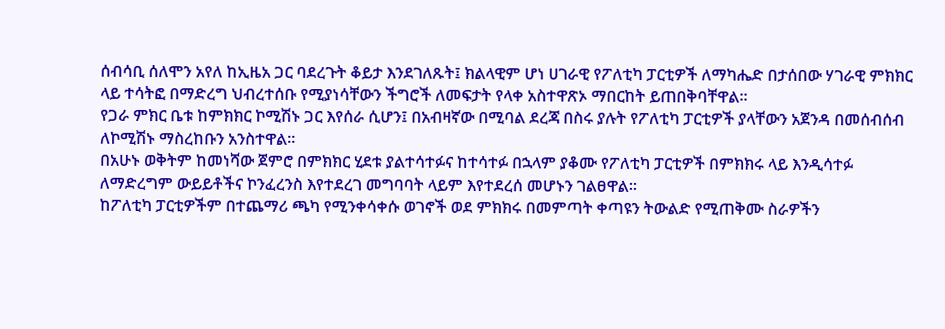ሰብሳቢ ሰለሞን አየለ ከኢዜአ ጋር ባደረጉት ቆይታ እንደገለጹት፤ ክልላዊም ሆነ ሀገራዊ የፖለቲካ ፓርቲዎች ለማካሔድ በታሰበው ሃገራዊ ምክክር ላይ ተሳትፎ በማድረግ ህብረተሰቡ የሚያነሳቸውን ችግሮች ለመፍታት የላቀ አስተዋጽኦ ማበርከት ይጠበቅባቸዋል።
የጋራ ምክር ቤቱ ከምክክር ኮሚሽኑ ጋር እየሰራ ሲሆን፤ በአብዛኛው በሚባል ደረጃ በስሩ ያሉት የፖለቲካ ፓርቲዎች ያላቸውን አጀንዳ በመሰብሰብ ለኮሚሽኑ ማስረከቡን አንስተዋል።
በአሁኑ ወቅትም ከመነሻው ጀምሮ በምክክር ሂደቱ ያልተሳተፉና ከተሳተፉ በኋላም ያቆሙ የፖለቲካ ፓርቲዎች በምክክሩ ላይ እንዲሳተፉ ለማድረግም ውይይቶችና ኮንፈረንስ እየተደረገ መግባባት ላይም እየተደረሰ መሆኑን ገልፀዋል።
ከፖለቲካ ፓርቲዎችም በተጨማሪ ጫካ የሚንቀሳቀሱ ወገኖች ወደ ምክክሩ በመምጣት ቀጣዩን ትውልድ የሚጠቅሙ ስራዎችን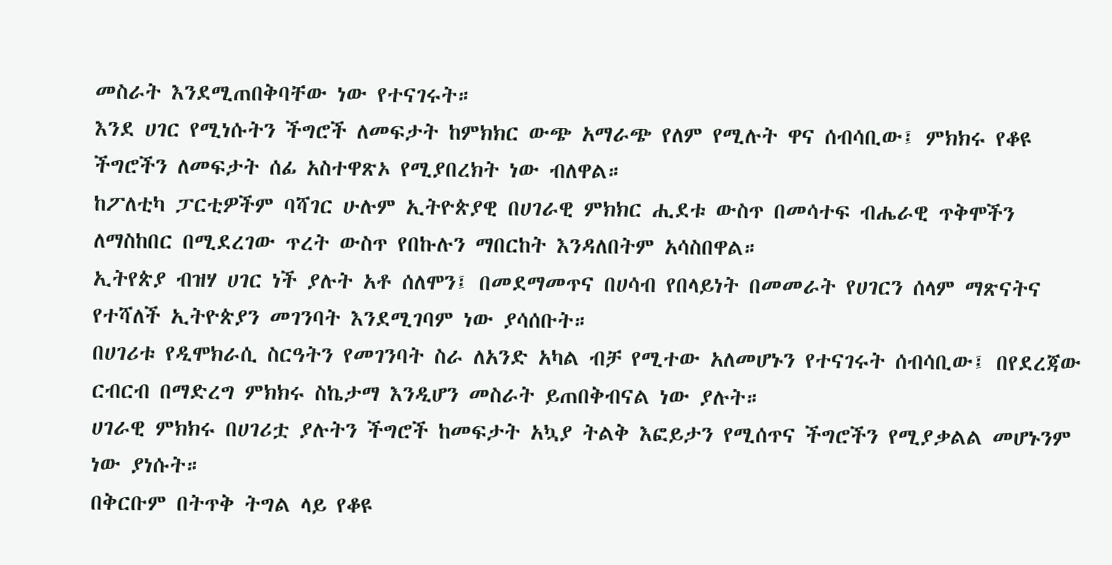መስራት እንደሚጠበቅባቸው ነው የተናገሩት።
እንደ ሀገር የሚነሱትን ችግሮች ለመፍታት ከምክክር ውጭ አማራጭ የለም የሚሉት ዋና ሰብሳቢው፤ ምክክሩ የቆዩ ችግሮችን ለመፍታት ሰፊ አስተዋጽኦ የሚያበረክት ነው ብለዋል።
ከፖለቲካ ፓርቲዎችም ባሻገር ሁሉም ኢትዮጵያዊ በሀገራዊ ምክክር ሒደቱ ውስጥ በመሳተፍ ብሔራዊ ጥቅሞችን ለማስከበር በሚደረገው ጥረት ውስጥ የበኩሉን ማበርከት እንዳለበትም አሳስበዋል።
ኢትየጵያ ብዝሃ ሀገር ነች ያሉት አቶ ሰለሞን፤ በመደማመጥና በሀሳብ የበላይነት በመመራት የሀገርን ሰላም ማጽናትና የተሻለች ኢትዮጵያን መገንባት እንደሚገባም ነው ያሳሰቡት።
በሀገሪቱ የዲሞክራሲ ስርዓትን የመገንባት ስራ ለአንድ አካል ብቻ የሚተው አለመሆኑን የተናገሩት ሰብሳቢው፤ በየደረጃው ርብርብ በማድረግ ምክክሩ ስኬታማ እንዲሆን መስራት ይጠበቅብናል ነው ያሉት።
ሀገራዊ ምክክሩ በሀገሪቷ ያሉትን ችግሮች ከመፍታት አኳያ ትልቅ እፎይታን የሚሰጥና ችግሮችን የሚያቃልል መሆኑንም ነው ያነሱት።
በቅርቡም በትጥቅ ትግል ላይ የቆዩ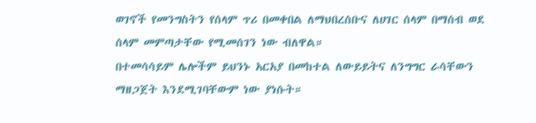ወገኖች የመንግስትን የሰላም ጥሪ በመቀበል ለማህበረሰቡና ለሀገር ሰላም በማሰብ ወደ ሰላም መምጣታቸው የሚመሰገን ነው ብለዋል።
በተመሳሳይም ሌሎችም ይህንኑ አርአያ በመከተል ለውይይትና ለንግግር ራሳቸውን ማዘጋጀት እንደሚገባቸውም ነው ያነሱት።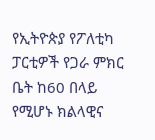የኢትዮጵያ የፖለቲካ ፓርቲዎች የጋራ ምክር ቤት ከ60 በላይ የሚሆኑ ክልላዊና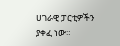ሀገራዊ ፓርቲዎችን ያቀፈ ነው።